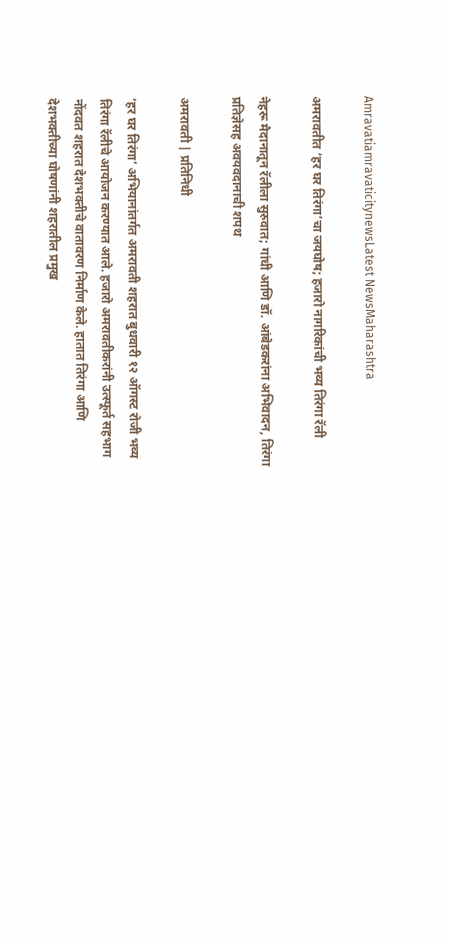AmravatiamravaticitynewsLatest NewsMaharashtra

अमरावतीत ‘हर घर तिरंगा’चा जयघोष; हजारो नागरिकांची भव्य तिरंगा रॅली

नेहरू मैदानातून रॅलीला सुरुवात; गांधी आणि डॉ. आंबेडकरांना अभिवादन, तिरंगा प्रतिज्ञेसह अवयवदानाची शपथ

अमरावती | प्रतिनिधी

‘हर घर तिरंगा’ अभियानांतर्गत अमरावती शहरात बुधवारी १२ ऑगस्ट रोजी भव्य तिरंगा रॅलीचे आयोजन करण्यात आले. हजारो अमरावतीकरांनी उत्स्फूर्त सहभाग नोंदवत शहरात देशभक्तीचे वातावरण निर्माण केले. हातात तिरंगा आणि देशभक्तीच्या घोषणांनी शहरातील प्रमुख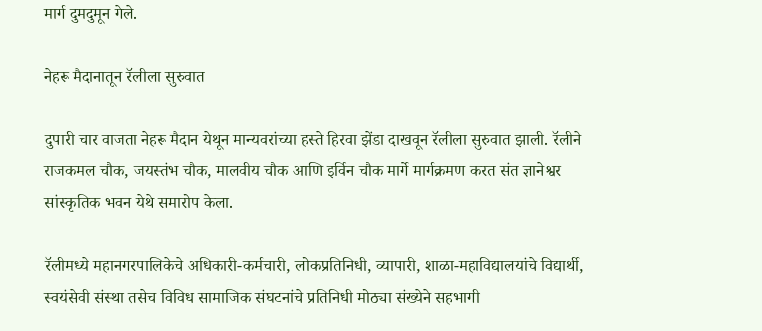मार्ग दुमदुमून गेले.

नेहरू मैदानातून रॅलीला सुरुवात

दुपारी चार वाजता नेहरू मैदान येथून मान्यवरांच्या हस्ते हिरवा झेंडा दाखवून रॅलीला सुरुवात झाली. रॅलीने राजकमल चौक, जयस्तंभ चौक, मालवीय चौक आणि इर्विन चौक मार्गे मार्गक्रमण करत संत ज्ञानेश्वर सांस्कृतिक भवन येथे समारोप केला.

रॅलीमध्ये महानगरपालिकेचे अधिकारी-कर्मचारी, लोकप्रतिनिधी, व्यापारी, शाळा-महाविद्यालयांचे विद्यार्थी, स्वयंसेवी संस्था तसेच विविध सामाजिक संघटनांचे प्रतिनिधी मोठ्या संख्येने सहभागी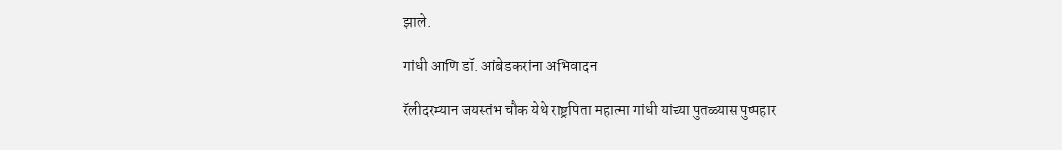झाले.

गांधी आणि डॉ. आंबेडकरांना अभिवादन

रॅलीदरम्यान जयस्तंभ चौक येथे राष्ट्रपिता महात्मा गांधी यांच्या पुतळ्यास पुष्पहार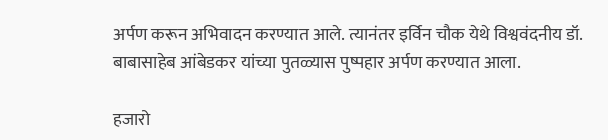अर्पण करून अभिवादन करण्यात आले. त्यानंतर इर्विन चौक येथे विश्ववंदनीय डॉ. बाबासाहेब आंबेडकर यांच्या पुतळ्यास पुष्पहार अर्पण करण्यात आला.

हजारो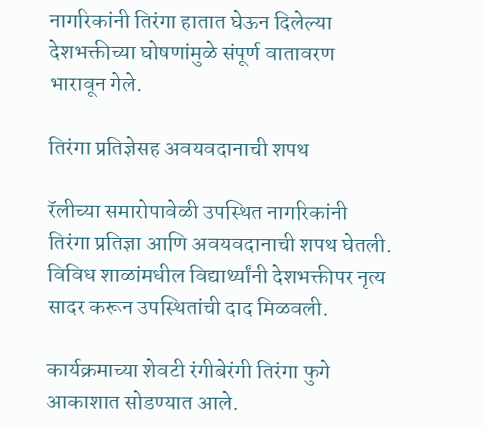नागरिकांनी तिरंगा हातात घेऊन दिलेल्या देशभक्तीच्या घोषणांमुळे संपूर्ण वातावरण भारावून गेले.

तिरंगा प्रतिज्ञेसह अवयवदानाची शपथ

रॅलीच्या समारोपावेळी उपस्थित नागरिकांनी तिरंगा प्रतिज्ञा आणि अवयवदानाची शपथ घेतली. विविध शाळांमधील विद्यार्थ्यांनी देशभक्तीपर नृत्य सादर करून उपस्थितांची दाद मिळवली.

कार्यक्रमाच्या शेवटी रंगीबेरंगी तिरंगा फुगे आकाशात सोडण्यात आले.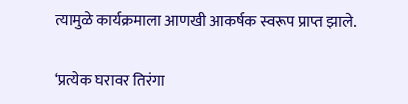त्यामुळे कार्यक्रमाला आणखी आकर्षक स्वरूप प्राप्त झाले.

‘प्रत्येक घरावर तिरंगा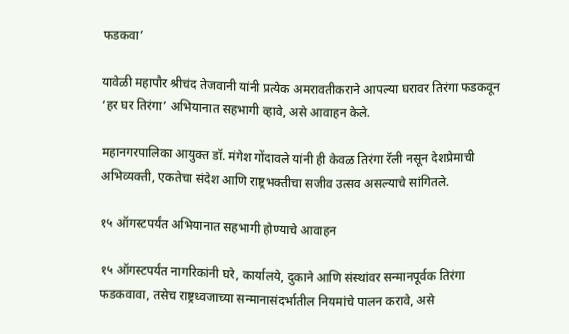फडकवा’

यावेळी महापौर श्रीचंद तेजवानी यांनी प्रत्येक अमरावतीकराने आपल्या घरावर तिरंगा फडकवून ‘हर घर तिरंगा’ अभियानात सहभागी व्हावे, असे आवाहन केले.

महानगरपालिका आयुक्त डॉ. मंगेश गोंदावले यांनी ही केवळ तिरंगा रॅली नसून देशप्रेमाची अभिव्यक्ती, एकतेचा संदेश आणि राष्ट्रभक्तीचा सजीव उत्सव असल्याचे सांगितले.

१५ ऑगस्टपर्यंत अभियानात सहभागी होण्याचे आवाहन

१५ ऑगस्टपर्यंत नागरिकांनी घरे, कार्यालये, दुकाने आणि संस्थांवर सन्मानपूर्वक तिरंगा फडकवावा, तसेच राष्ट्रध्वजाच्या सन्मानासंदर्भातील नियमांचे पालन करावे, असे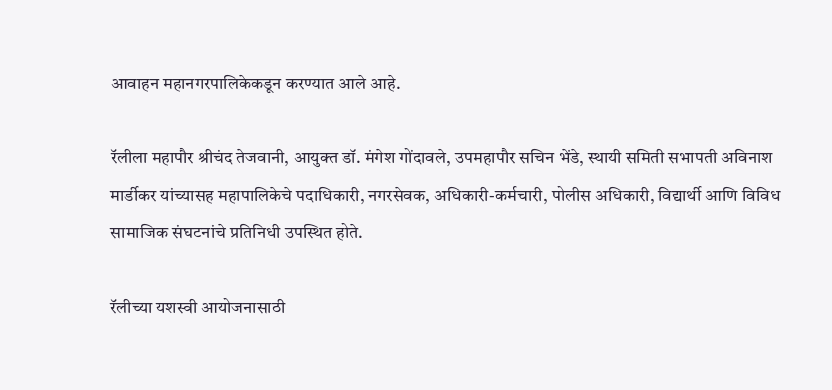आवाहन महानगरपालिकेकडून करण्यात आले आहे.

रॅलीला महापौर श्रीचंद तेजवानी, आयुक्त डॉ. मंगेश गोंदावले, उपमहापौर सचिन भेंडे, स्थायी समिती सभापती अविनाश मार्डीकर यांच्यासह महापालिकेचे पदाधिकारी, नगरसेवक, अधिकारी-कर्मचारी, पोलीस अधिकारी, विद्यार्थी आणि विविध सामाजिक संघटनांचे प्रतिनिधी उपस्थित होते.

रॅलीच्या यशस्वी आयोजनासाठी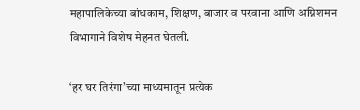महापालिकेच्या बांधकाम, शिक्षण, बाजार व परवाना आणि अग्निशमन विभागाने विशेष मेहनत घेतली.

‘हर घर तिरंगा’च्या माध्यमातून प्रत्येक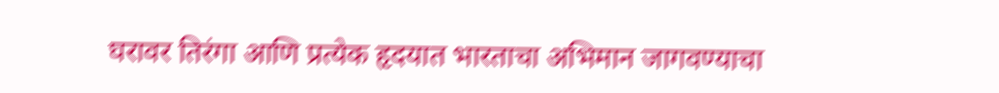घरावर तिरंगा आणि प्रत्येक हृदयात भारताचा अभिमान जागवण्याचा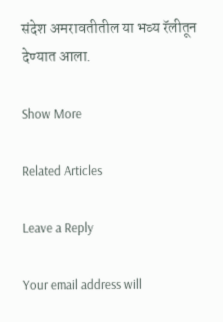संदेश अमरावतीतील या भव्य रॅलीतून देण्यात आला.

Show More

Related Articles

Leave a Reply

Your email address will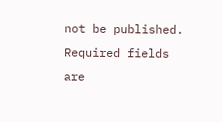not be published. Required fields are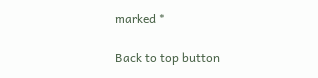marked *

Back to top button